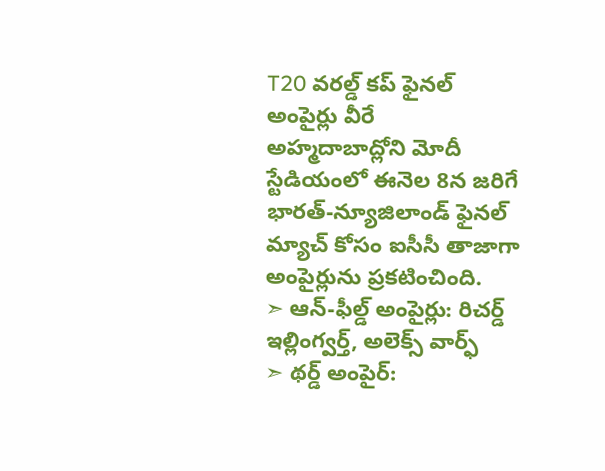T20 వరల్డ్ కప్ ఫైనల్ అంపైర్లు వీరే
అహ్మదాబాద్లోని మోదీ స్టేడియంలో ఈనెల 8న జరిగే భారత్-న్యూజిలాండ్ ఫైనల్ మ్యాచ్ కోసం ఐసీసీ తాజాగా అంపైర్లును ప్రకటించింది.
➣ ఆన్-ఫీల్డ్ అంపైర్లు: రిచర్డ్ ఇల్లింగ్వర్త్, అలెక్స్ వార్ఫ్
➣ థర్డ్ అంపైర్: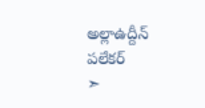అల్లాఉద్దీన్ పలేకర్
➣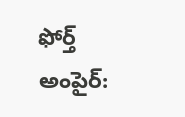ఫోర్త్ అంపైర్: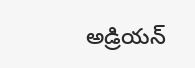అడ్రియన్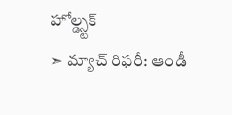హోల్డ్స్టక్
➣ మ్యాచ్ రిఫరీ: ఆండీ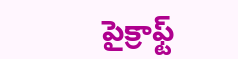పైక్రాఫ్ట్